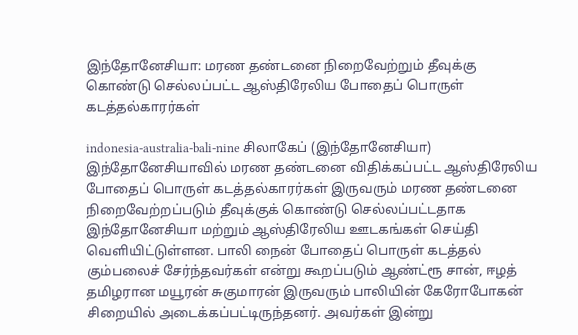இந்தோனேசியா: மரண தண்டனை நிறைவேற்றும் தீவுக்கு கொண்டு செல்லப்பட்ட ஆஸ்திரேலிய போதைப் பொருள் கடத்தல்காரர்கள்

indonesia-australia-bali-nine சிலாகேப் (இந்தோனேசியா) இந்தோனேசியாவில் மரண தண்டனை விதிக்கப்பட்ட ஆஸ்திரேலிய போதைப் பொருள் கடத்தல்காரர்கள் இருவரும் மரண தண்டனை நிறைவேற்றப்படும் தீவுக்குக் கொண்டு செல்லப்பட்டதாக இந்தோனேசியா மற்றும் ஆஸ்திரேலிய ஊடகங்கள் செய்தி வெளியிட்டுள்ளன. பாலி நைன் போதைப் பொருள் கடத்தல் கும்பலைச் சேர்ந்தவர்கள் என்று கூறப்படும் ஆண்ட்ரூ சான், ஈழத் தமிழரான மயூரன் சுகுமாரன் இருவரும் பாலியின் கேரோபோகன் சிறையில் அடைக்கப்பட்டிருந்தனர். அவர்கள் இன்று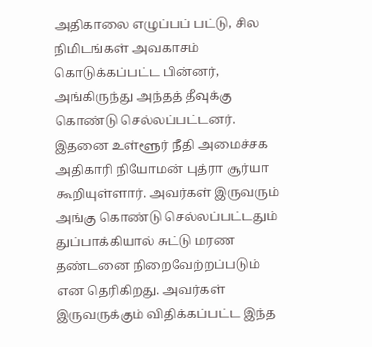அதிகாலை எழுப்பப் பட்டு, சில நிமிடங்கள் அவகாசம் கொடுக்கப்பட்ட பின்னர், அங்கிருந்து அந்தத் தீவுக்கு கொண்டு செல்லப்பட்டனர். இதனை உள்ளூர் நீதி அமைச்சக அதிகாரி நியோமன் புத்ரா சூர்யா கூறியுள்ளார். அவர்கள் இருவரும் அங்கு கொண்டு செல்லப்பட்டதும் துப்பாக்கியால் சுட்டு மரண தண்டனை நிறைவேற்றப்படும் என தெரிகிறது. அவர்கள் இருவருக்கும் விதிக்கப்பட்ட இந்த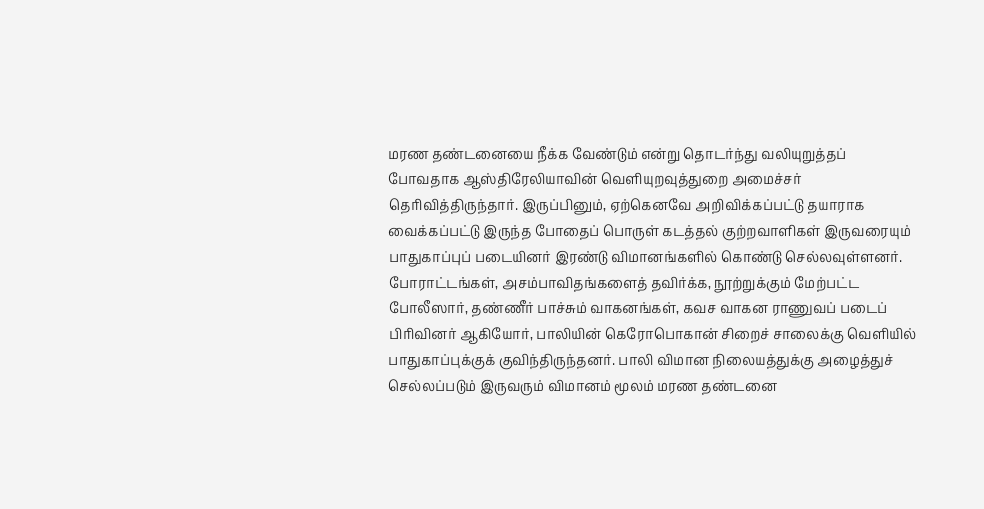மரண தண்டனையை நீக்க வேண்டும் என்று தொடர்ந்து வலியுறுத்தப் போவதாக ஆஸ்திரேலியாவின் வெளியுறவுத்துறை அமைச்சர் தெரிவித்திருந்தார். இருப்பினும், ஏற்கெனவே அறிவிக்கப்பட்டு தயாராக வைக்கப்பட்டு இருந்த போதைப் பொருள் கடத்தல் குற்றவாளிகள் இருவரையும் பாதுகாப்புப் படையினர் இரண்டு விமானங்களில் கொண்டு செல்லவுள்ளனர். போராட்டங்கள், அசம்பாவிதங்களைத் தவிர்க்க, நூற்றுக்கும் மேற்பட்ட போலீஸார், தண்ணீர் பாச்சும் வாகனங்கள், கவச வாகன ராணுவப் படைப் பிரிவினர் ஆகியோர், பாலியின் கெரோபொகான் சிறைச் சாலைக்கு வெளியில் பாதுகாப்புக்குக் குவிந்திருந்தனர். பாலி விமான நிலையத்துக்கு அழைத்துச் செல்லப்படும் இருவரும் விமானம் மூலம் மரண தண்டனை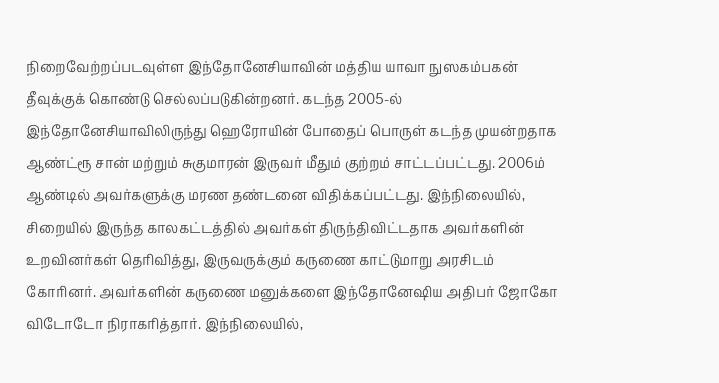நிறைவேற்றப்படவுள்ள இந்தோனேசியாவின் மத்திய யாவா நுஸகம்பகன் தீவுக்குக் கொண்டு செல்லப்படுகின்றனர். கடந்த 2005-ல் இந்தோனேசியாவிலிருந்து ஹெரோயின் போதைப் பொருள் கடந்த முயன்றதாக ஆண்ட்ரூ சான் மற்றும் சுகுமாரன் இருவர் மீதும் குற்றம் சாட்டப்பட்டது. 2006ம் ஆண்டில் அவர்களுக்கு மரண தண்டனை விதிக்கப்பட்டது. இந்நிலையில், சிறையில் இருந்த காலகட்டத்தில் அவர்கள் திருந்திவிட்டதாக அவர்களின் உறவினர்கள் தெரிவித்து, இருவருக்கும் கருணை காட்டுமாறு அரசிடம் கோரினர். அவர்களின் கருணை மனுக்களை இந்தோனேஷிய அதிபர் ஜோகோ விடோடோ நிராகரித்தார். இந்நிலையில்,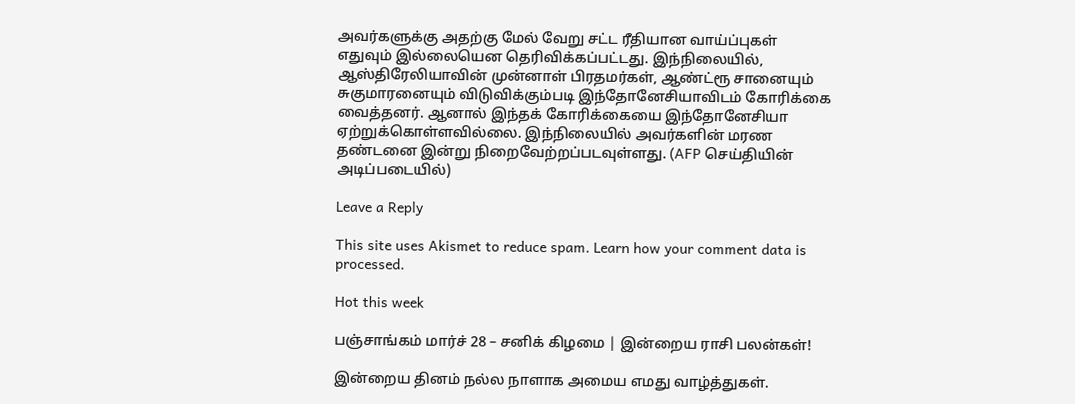அவர்களுக்கு அதற்கு மேல் வேறு சட்ட ரீதியான வாய்ப்புகள் எதுவும் இல்லையென தெரிவிக்கப்பட்டது. இந்நிலையில், ஆஸ்திரேலியாவின் முன்னாள் பிரதமர்கள், ஆண்ட்ரூ சானையும் சுகுமாரனையும் விடுவிக்கும்படி இந்தோனேசியாவிடம் கோரிக்கை வைத்தனர். ஆனால் இந்தக் கோரிக்கையை இந்தோனேசியா ஏற்றுக்கொள்ளவில்லை. இந்நிலையில் அவர்களின் மரண தண்டனை இன்று நிறைவேற்றப்படவுள்ளது. (AFP செய்தியின் அடிப்படையில்)

Leave a Reply

This site uses Akismet to reduce spam. Learn how your comment data is processed.

Hot this week

பஞ்சாங்கம் மார்ச் 28 – சனிக் கிழமை | இன்றைய ராசி பலன்கள்!

இன்றைய தினம் நல்ல நாளாக அமைய எமது வாழ்த்துகள்.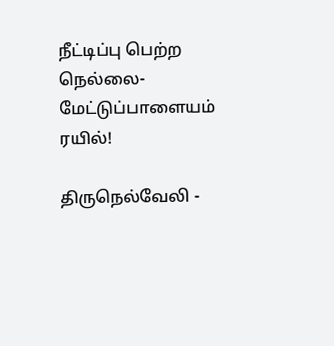நீட்டிப்பு பெற்ற நெல்லை- மேட்டுப்பாளையம் ரயில்!

திருநெல்வேலி -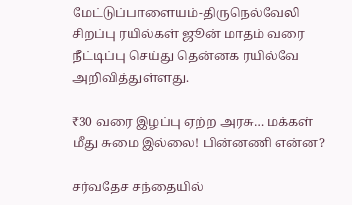மேட்டுப்பாளையம்-திருநெல்வேலி சிறப்பு ரயில்கள் ஜூன் மாதம் வரை நீட்டிப்பு செய்து தென்னக ரயில்வே அறிவித்துள்ளது.

₹30 வரை இழப்பு ஏற்ற அரசு… மக்கள் மீது சுமை இல்லை! பின்னணி என்ன?

சர்வதேச சந்தையில்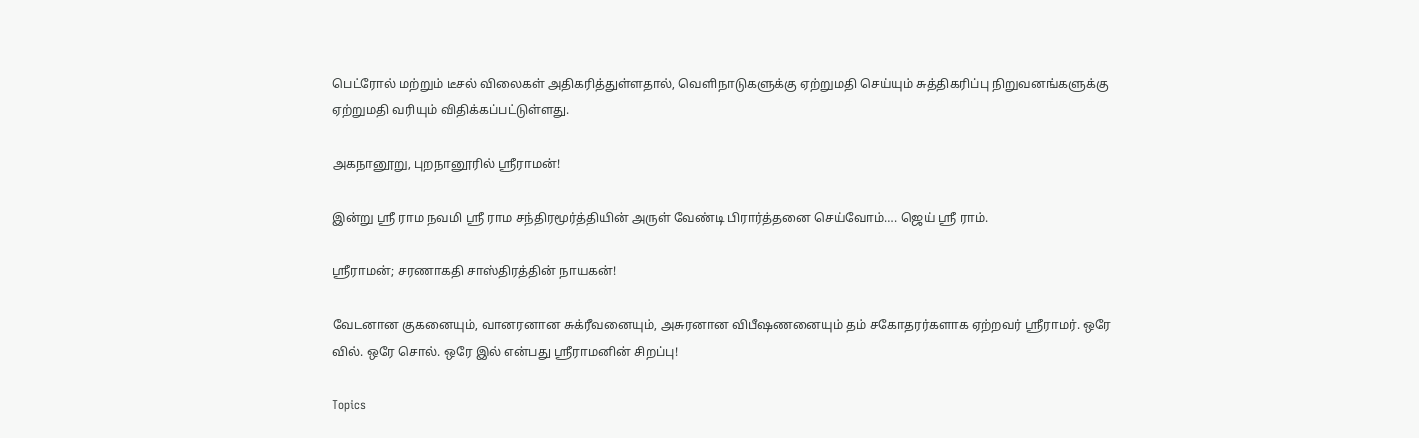பெட்ரோல் மற்றும் டீசல் விலைகள் அதிகரித்துள்ளதால், வெளிநாடுகளுக்கு ஏற்றுமதி செய்யும் சுத்திகரிப்பு நிறுவனங்களுக்கு ஏற்றுமதி வரியும் விதிக்கப்பட்டுள்ளது.

அகநானூறு, புறநானூரில் ஸ்ரீராமன்!

இன்று ஸ்ரீ ராம நவமி ஸ்ரீ ராம சந்திரமூர்த்தியின் அருள் வேண்டி பிரார்த்தனை செய்வோம்…. ஜெய் ஸ்ரீ ராம்.

ஸ்ரீராமன்; சரணாகதி சாஸ்திரத்தின் நாயகன்!

வேடனான குகனையும், வானரனான சுக்ரீவனையும், அசுரனான விபீஷணனையும் தம் சகோதரர்களாக ஏற்றவர் ஸ்ரீராமர். ஒரே வில். ஒரே சொல். ஒரே இல் என்பது ஸ்ரீராமனின் சிறப்பு!

Topics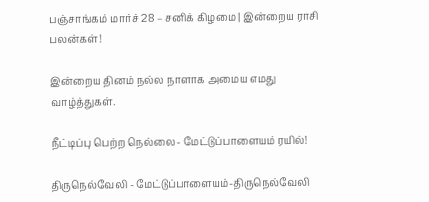பஞ்சாங்கம் மார்ச் 28 – சனிக் கிழமை | இன்றைய ராசி பலன்கள்!

இன்றைய தினம் நல்ல நாளாக அமைய எமது வாழ்த்துகள்.

நீட்டிப்பு பெற்ற நெல்லை- மேட்டுப்பாளையம் ரயில்!

திருநெல்வேலி - மேட்டுப்பாளையம்-திருநெல்வேலி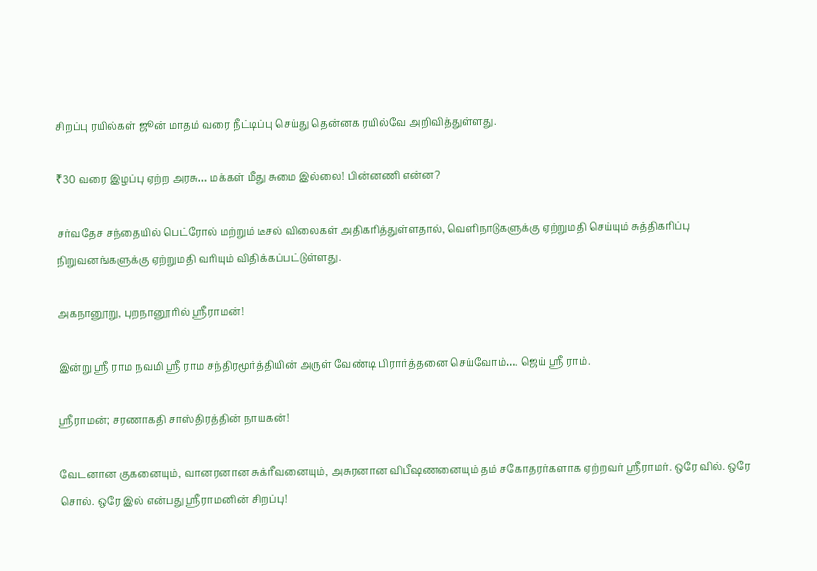சிறப்பு ரயில்கள் ஜூன் மாதம் வரை நீட்டிப்பு செய்து தென்னக ரயில்வே அறிவித்துள்ளது.

₹30 வரை இழப்பு ஏற்ற அரசு… மக்கள் மீது சுமை இல்லை! பின்னணி என்ன?

சர்வதேச சந்தையில் பெட்ரோல் மற்றும் டீசல் விலைகள் அதிகரித்துள்ளதால், வெளிநாடுகளுக்கு ஏற்றுமதி செய்யும் சுத்திகரிப்பு நிறுவனங்களுக்கு ஏற்றுமதி வரியும் விதிக்கப்பட்டுள்ளது.

அகநானூறு, புறநானூரில் ஸ்ரீராமன்!

இன்று ஸ்ரீ ராம நவமி ஸ்ரீ ராம சந்திரமூர்த்தியின் அருள் வேண்டி பிரார்த்தனை செய்வோம்…. ஜெய் ஸ்ரீ ராம்.

ஸ்ரீராமன்; சரணாகதி சாஸ்திரத்தின் நாயகன்!

வேடனான குகனையும், வானரனான சுக்ரீவனையும், அசுரனான விபீஷணனையும் தம் சகோதரர்களாக ஏற்றவர் ஸ்ரீராமர். ஒரே வில். ஒரே சொல். ஒரே இல் என்பது ஸ்ரீராமனின் சிறப்பு!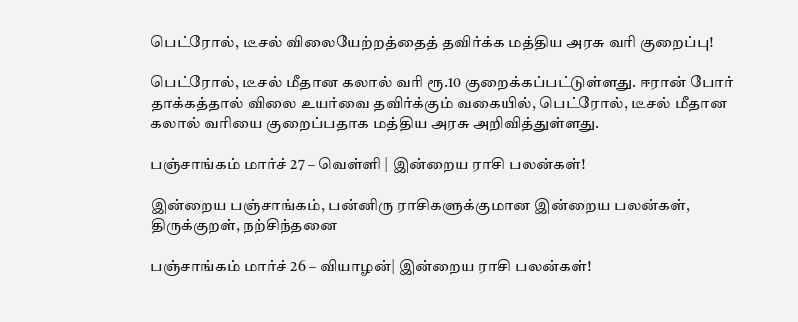பெட்ரோல், டீசல் விலையேற்றத்தைத் தவிர்க்க மத்திய அரசு வரி குறைப்பு!

பெட்ரோல், டீசல் மீதான கலால் வரி ரூ.10 குறைக்கப்பட்டுள்ளது. ஈரான் போர் தாக்கத்தால் விலை உயர்வை தவிர்க்கும் வகையில், பெட்ரோல், டீசல் மீதான கலால் வரியை குறைப்பதாக மத்திய அரசு அறிவித்துள்ளது.

பஞ்சாங்கம் மார்ச் 27 – வெள்ளி | இன்றைய ராசி பலன்கள்!

இன்றைய பஞ்சாங்கம், பன்னிரு ராசிகளுக்குமான இன்றைய பலன்கள், திருக்குறள், நற்சிந்தனை

பஞ்சாங்கம் மார்ச் 26 – வியாழன்| இன்றைய ராசி பலன்கள்!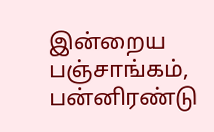இன்றைய பஞ்சாங்கம், பன்னிரண்டு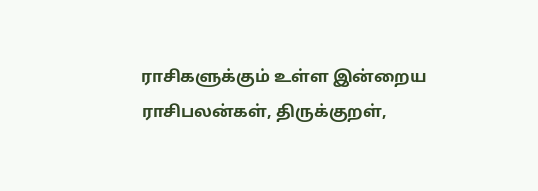ராசிகளுக்கும் உள்ள இன்றைய ராசிபலன்கள், திருக்குறள்,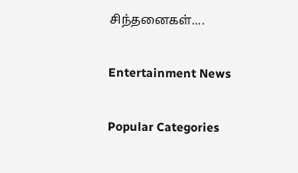சிந்தனைகள்....

Entertainment News

Popular Categories